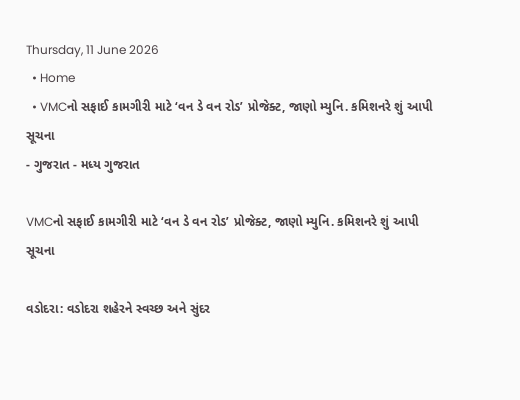Thursday, 11 June 2026
  • Home
  • VMCનો સફાઈ કામગીરી માટે ‘વન ડે વન રોડ’ પ્રોજેક્ટ, જાણો મ્યુનિ. કમિશનરે શું આપી સૂચના
- ગુજરાત - મધ્ય ગુજરાત

VMCનો સફાઈ કામગીરી માટે ‘વન ડે વન રોડ’ પ્રોજેક્ટ, જાણો મ્યુનિ. કમિશનરે શું આપી સૂચના

વડોદરા: વડોદરા શહેરને સ્વચ્છ અને સુંદર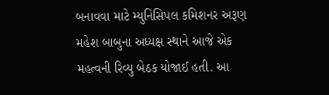બનાવવા માટે મ્યુનિસિપલ કમિશનર અરૂણ મહેશ બાબુના અધ્યક્ષ સ્થાને આજે એક મહત્વની રિવ્યુ બેઠક યોજાઈ હતી. આ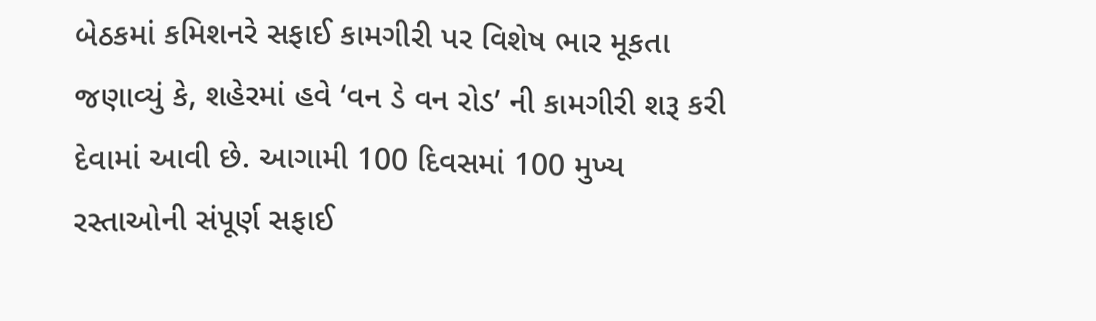બેઠકમાં કમિશનરે સફાઈ કામગીરી પર વિશેષ ભાર મૂકતા જણાવ્યું કે, શહેરમાં હવે ‘વન ડે વન રોડ’ ની કામગીરી શરૂ કરી દેવામાં આવી છે. આગામી 100 દિવસમાં 100 મુખ્ય રસ્તાઓની સંપૂર્ણ સફાઈ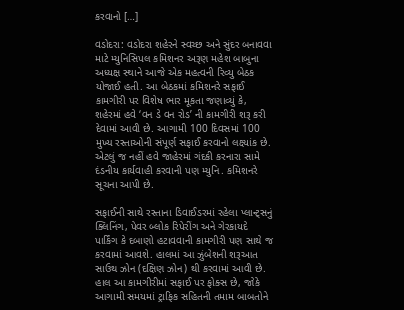કરવાનો […]

વડોદરા: વડોદરા શહેરને સ્વચ્છ અને સુંદર બનાવવા માટે મ્યુનિસિપલ કમિશનર અરૂણ મહેશ બાબુના અધ્યક્ષ સ્થાને આજે એક મહત્વની રિવ્યુ બેઠક યોજાઈ હતી. આ બેઠકમાં કમિશનરે સફાઈ કામગીરી પર વિશેષ ભાર મૂકતા જણાવ્યું કે, શહેરમાં હવે ‘વન ડે વન રોડ’ ની કામગીરી શરૂ કરી દેવામાં આવી છે. આગામી 100 દિવસમાં 100 મુખ્ય રસ્તાઓની સંપૂર્ણ સફાઈ કરવાનો લક્ષ્યાંક છે. એટલું જ નહીં હવે જાહેરમાં ગંદકી કરનારા સામે દંડનીય કાર્યવાહી કરવાની પણ મ્યુનિ. કમિશનરે સૂચના આપી છે.

સફાઈની સાથે રસ્તાના ડિવાઈડરમાં રહેલા પ્લાન્ટ્સનું ક્લિનિંગ, પેવર બ્લોક રિપેરીંગ અને ગેરકાયદે પાર્કિંગ કે દબાણો હટાવવાની કામગીરી પણ સાથે જ કરવામાં આવશે. હાલમાં આ ઝુંબેશની શરૂઆત સાઉથ ઝોન (દક્ષિણ ઝોન) થી કરવામાં આવી છે. હાલ આ કામગીરીમાં સફાઈ પર ફોક્સ છે, જોકે આગામી સમયમાં ટ્રાફિક સહિતની તમામ બાબતોને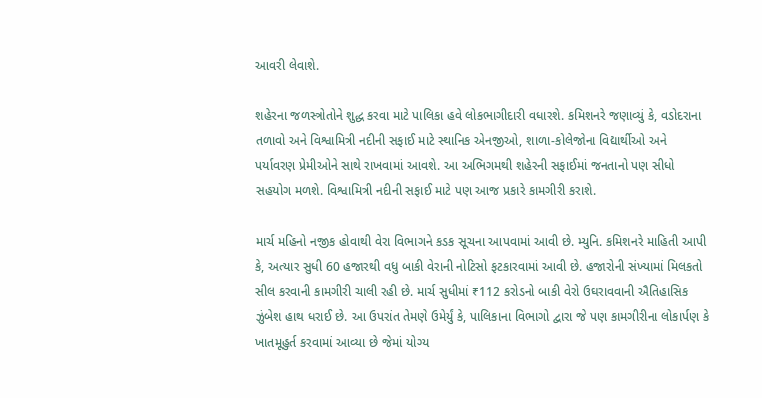આવરી લેવાશે.

શહેરના જળસ્ત્રોતોને શુદ્ધ કરવા માટે પાલિકા હવે લોકભાગીદારી વધારશે. કમિશનરે જણાવ્યું કે, વડોદરાના તળાવો અને વિશ્વામિત્રી નદીની સફાઈ માટે સ્થાનિક એનજીઓ, શાળા-કોલેજોના વિદ્યાર્થીઓ અને પર્યાવરણ પ્રેમીઓને સાથે રાખવામાં આવશે. આ અભિગમથી શહેરની સફાઈમાં જનતાનો પણ સીધો સહયોગ મળશે. વિશ્વામિત્રી નદીની સફાઈ માટે પણ આજ પ્રકારે કામગીરી કરાશે.

માર્ચ મહિનો નજીક હોવાથી વેરા વિભાગને કડક સૂચના આપવામાં આવી છે. મ્યુનિ. કમિશનરે માહિતી આપી કે, અત્યાર સુધી 60 હજારથી વધુ બાકી વેરાની નોટિસો ફટકારવામાં આવી છે. હજારોની સંખ્યામાં મિલકતો સીલ કરવાની કામગીરી ચાલી રહી છે. માર્ચ સુધીમાં ₹112 કરોડનો બાકી વેરો ઉઘરાવવાની ઐતિહાસિક ઝુંબેશ હાથ ધરાઈ છે. આ ઉપરાંત તેમણે ઉમેર્યું કે, પાલિકાના વિભાગો દ્વારા જે પણ કામગીરીના લોકાર્પણ કે ખાતમૂહુર્ત કરવામાં આવ્યા છે જેમાં યોગ્ય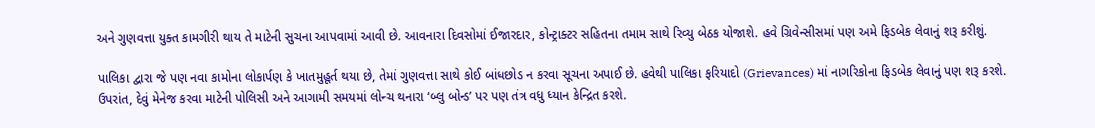અને ગુણવત્તા યુક્ત કામગીરી થાય તે માટેની સુચના આપવામાં આવી છે. આવનારા દિવસોમાં ઈજારદાર, કોન્ટ્રાક્ટર સહિતના તમામ સાથે રિવ્યુ બેઠક યોજાશે. હવે ગ્રિવેન્સીસમાં પણ અમે ફિડબેક લેવાનું શરૂ કરીશું.

પાલિકા દ્વારા જે પણ નવા કામોના લોકાર્પણ કે ખાતમુહૂર્ત થયા છે, તેમાં ગુણવત્તા સાથે કોઈ બાંધછોડ ન કરવા સૂચના અપાઈ છે. હવેથી પાલિકા ફરિયાદો (Grievances) માં નાગરિકોના ફિડબેક લેવાનું પણ શરૂ કરશે. ઉપરાંત, દેવું મેનેજ કરવા માટેની પોલિસી અને આગામી સમયમાં લોન્ચ થનારા ‘બ્લુ બોન્ડ’ પર પણ તંત્ર વધુ ધ્યાન કેન્દ્રિત કરશે.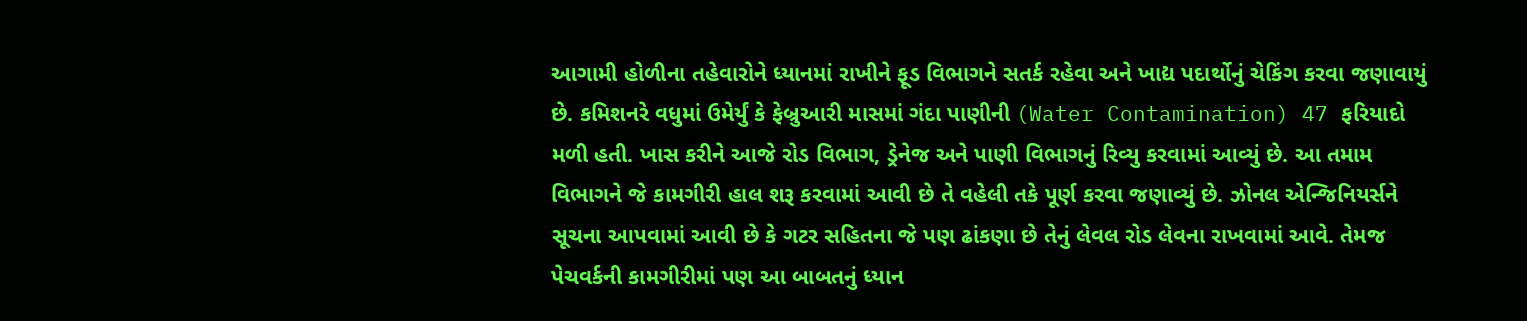આગામી હોળીના તહેવારોને ધ્યાનમાં રાખીને ફૂડ વિભાગને સતર્ક રહેવા અને ખાદ્ય પદાર્થોનું ચેકિંગ કરવા જણાવાયું છે. કમિશનરે વધુમાં ઉમેર્યું કે ફેબ્રુઆરી માસમાં ગંદા પાણીની (Water Contamination) 47 ફરિયાદો મળી હતી. ખાસ કરીને આજે રોડ વિભાગ, ડ્રેનેજ અને પાણી વિભાગનું રિવ્યુ કરવામાં આવ્યું છે. આ તમામ વિભાગને જે કામગીરી હાલ શરૂ કરવામાં આવી છે તે વહેલી તકે પૂર્ણ કરવા જણાવ્યું છે. ઝોનલ એન્જિનિયર્સને સૂચના આપવામાં આવી છે કે ગટર સહિતના જે પણ ઢાંકણા છે તેનું લેવલ રોડ લેવના રાખવામાં આવે. તેમજ પેચવર્કની કામગીરીમાં પણ આ બાબતનું ધ્યાન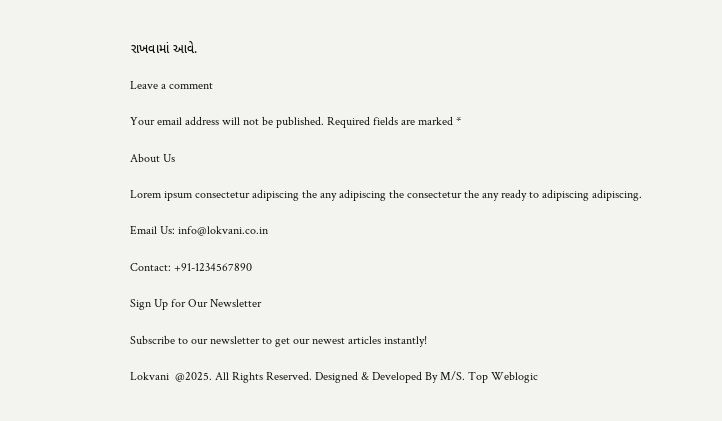રાખવામાં આવે.

Leave a comment

Your email address will not be published. Required fields are marked *

About Us

Lorem ipsum consectetur adipiscing the any adipiscing the consectetur the any ready to adipiscing adipiscing.

Email Us: info@lokvani.co.in

Contact: +91-1234567890

Sign Up for Our Newsletter

Subscribe to our newsletter to get our newest articles instantly!

Lokvani  @2025. All Rights Reserved. Designed & Developed By M/S. Top Weblogic